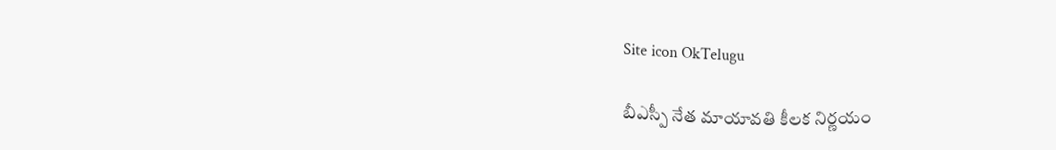Site icon OkTelugu

బీఎస్పీ నేత మాయావతి కీలక నిర్ణయం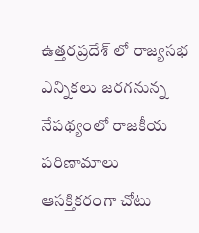ఉత్తరప్రదేశ్ లో రాజ్యసభ ఎన్నికలు జరగనున్న నేపథ్యంలో రాజకీయ పరిణామాలు ఆసక్తికరంగా చోటు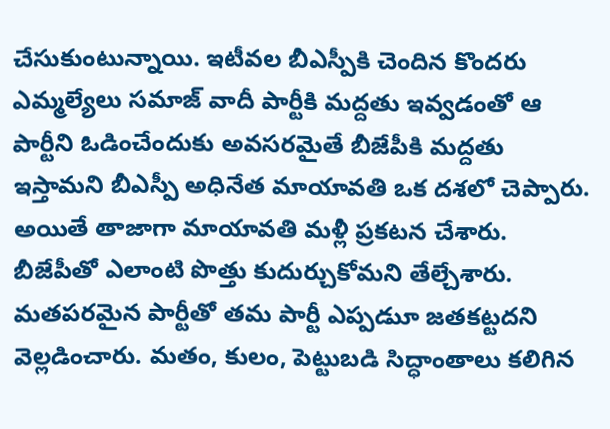చేసుకుంటున్నాయి. ఇటీవల బీఎస్పీకి చెందిన కొందరు ఎమ్మల్యేలు సమాజ్ వాదీ పార్టీకి మద్దతు ఇవ్వడంతో ఆ పార్టీని ఓడించేందుకు అవసరమైతే బీజేపీకి మద్దతు ఇస్తామని బీఎస్పీ అధినేత మాయావతి ఒక దశలో చెప్పారు. అయితే తాజాగా మాయావతి మళ్లీ ప్రకటన చేశారు. బీజేపీతో ఎలాంటి పొత్తు కుదుర్చుకోమని తేల్చేశారు. మతపరమైన పార్టీతో తమ పార్టీ ఎప్పడుూ జతకట్టదని వెల్లడించారు. మతం, కులం, పెట్టుబడి సిద్ధాంతాలు కలిగిన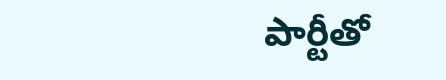పార్టీతో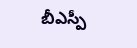బీఎస్పీ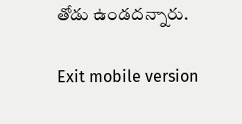తోడు ఉండదన్నారు.

Exit mobile version